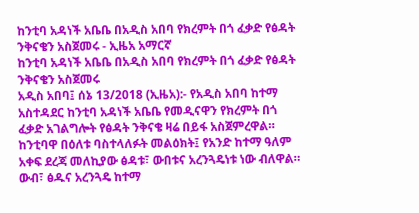ከንቲባ አዳነች አቤቤ በአዲስ አበባ የክረምት በጎ ፈቃድ የፅዳት ንቅናቄን አስጀመሩ - ኢዜአ አማርኛ
ከንቲባ አዳነች አቤቤ በአዲስ አበባ የክረምት በጎ ፈቃድ የፅዳት ንቅናቄን አስጀመሩ
አዲስ አበባ፤ ሰኔ 13/2018 (ኢዜአ):- የአዲስ አበባ ከተማ አስተዳደር ከንቲባ አዳነች አቤቤ የመዲናዋን የክረምት በጎ ፈቃድ አገልግሎት የፅዳት ንቅናቄ ዛሬ በይፋ አስጀምረዋል።
ከንቲባዋ በዕለቱ ባስተላለፉት መልዕክት፤ የአንድ ከተማ ዓለም አቀፍ ደረጃ መለኪያው ፅዳቱ፣ ውበቱና አረንጓዴነቱ ነው ብለዋል።
ውብ፣ ፅዱና አረንጓዴ ከተማ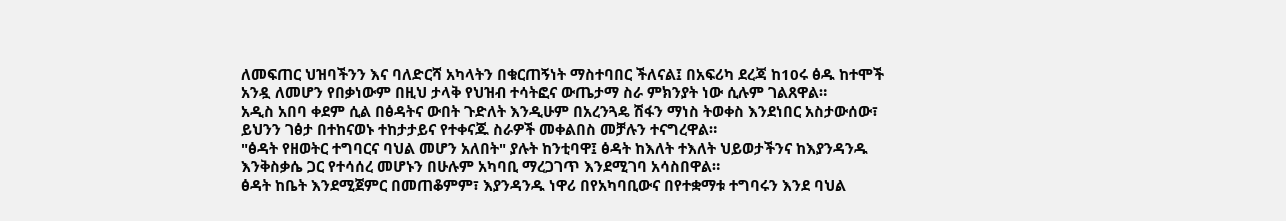ለመፍጠር ህዝባችንን እና ባለድርሻ አካላትን በቁርጠኝነት ማስተባበር ችለናል፤ በአፍሪካ ደረጃ ከ10ሩ ፅዱ ከተሞች አንዷ ለመሆን የበቃነውም በዚህ ታላቅ የህዝብ ተሳትፎና ውጤታማ ስራ ምክንያት ነው ሲሉም ገልጸዋል።
አዲስ አበባ ቀደም ሲል በፅዳትና ውበት ጉድለት እንዲሁም በአረንጓዴ ሽፋን ማነስ ትወቀስ እንደነበር አስታውሰው፣ ይህንን ገፅታ በተከናወኑ ተከታታይና የተቀናጁ ስራዎች መቀልበስ መቻሉን ተናግረዋል።
"ፅዳት የዘወትር ተግባርና ባህል መሆን አለበት" ያሉት ከንቲባዋ፤ ፅዳት ከእለት ተእለት ህይወታችንና ከእያንዳንዱ እንቅስቃሴ ጋር የተሳሰረ መሆኑን በሁሉም አካባቢ ማረጋገጥ እንደሚገባ አሳስበዋል።
ፅዳት ከቤት እንደሚጀምር በመጠቆምም፣ እያንዳንዱ ነዋሪ በየአካባቢውና በየተቋማቱ ተግባሩን እንደ ባህል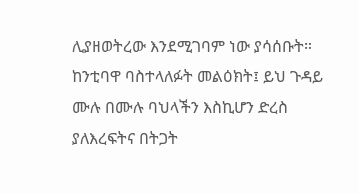ሊያዘወትረው እንደሚገባም ነው ያሳሰቡት።
ከንቲባዋ ባስተላለፉት መልዕክት፤ ይህ ጉዳይ ሙሉ በሙሉ ባህላችን እስኪሆን ድረስ ያለእረፍትና በትጋት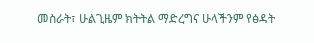መስራት፣ ሁልጊዜም ክትትል ማድረግና ሁላችንም የፅዳት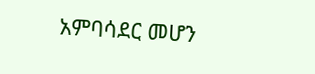አምባሳደር መሆን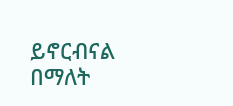ይኖርብናል በማለት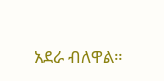አደራ ብለዋል።